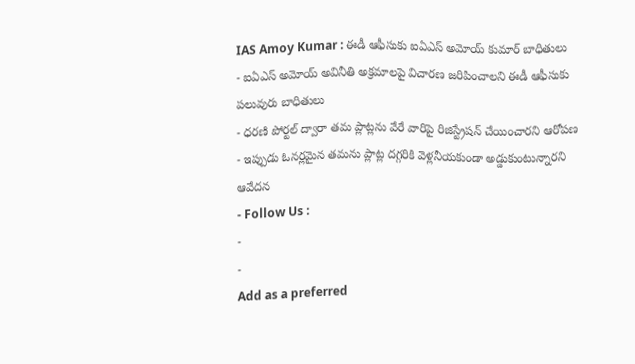IAS Amoy Kumar : ఈడీ ఆఫీసుకు ఐఏఎస్ అమోయ్ కుమార్ బాధితులు
- ఐఏఎస్ అమోయ్ అవినీతి అక్రమాలపై విచారణ జరిపించాలని ఈడీ ఆఫీసుకు పలువురు బాధితులు
- ధరణి పోర్టల్ ద్వారా తమ ప్లాట్లను వేరే వారిపై రిజిస్ట్రేషన్ చేయించారని ఆరోపణ
- ఇప్పుడు ఓనర్లమైన తమను ప్లాట్ల దగ్గరికి వెళ్లనీయకుండా అడ్డుకుంటున్నారని ఆవేదన
- Follow Us :
-
-
Add as a preferred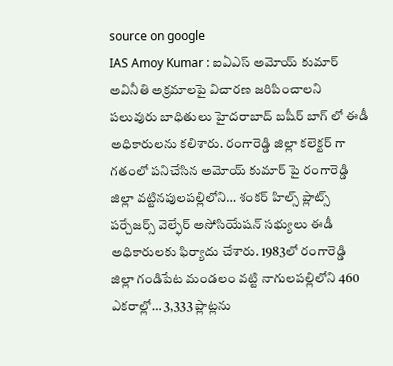source on google
IAS Amoy Kumar : ఐఏఎస్ అమోయ్ కుమార్ అవినీతి అక్రమాలపై విచారణ జరిపించాలని పలువురు బాధితులు హైదరాబాద్ బషీర్ బాగ్ లో ఈడీ అధికారులను కలిశారు. రంగారెడ్డి జిల్లా కలెక్టర్ గా గతంలో పనిచేసిన అమోయ్ కుమార్ పై రంగారెడ్డి జిల్లా వట్టినపులపల్లిలోని… శంకర్ హిల్స్ ప్లాట్స్ పర్చేజర్స్ వెల్ఫేర్ అసోసియేషన్ సభ్యులు ఈడీ అధికారులకు ఫిర్యాదు చేశారు. 1983లో రంగారెడ్డి జిల్లా గండిపేట మండలం వట్టి నాగులపల్లిలోని 460 ఎకరాల్లో… 3,333 ప్లాట్లను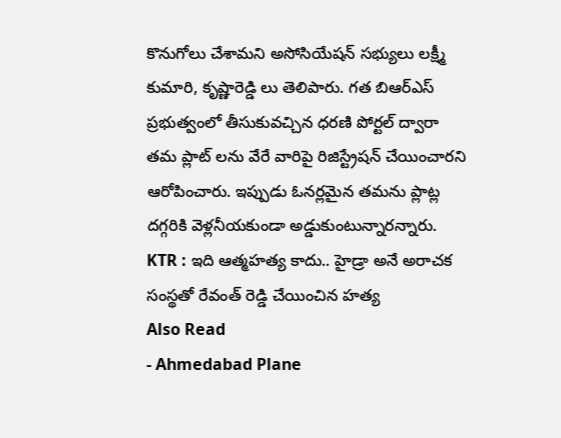కొనుగోలు చేశామని అసోసియేషన్ సభ్యులు లక్ష్మీ కుమారి, కృష్ణారెడ్డి లు తెలిపారు. గత బిఆర్ఎస్ ప్రభుత్వంలో తీసుకువచ్చిన ధరణి పోర్టల్ ద్వారా తమ ప్లాట్ లను వేరే వారిపై రిజిస్ట్రేషన్ చేయించారని ఆరోపించారు. ఇప్పుడు ఓనర్లమైన తమను ప్లాట్ల దగ్గరికి వెళ్లనీయకుండా అడ్డుకుంటున్నారన్నారు.
KTR : ఇది ఆత్మహత్య కాదు.. హైడ్రా అనే అరాచక సంస్థతో రేవంత్ రెడ్డి చేయించిన హత్య
Also Read
- Ahmedabad Plane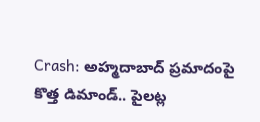Crash: అహ్మదాబాద్ ప్రమాదంపై కొత్త డిమాండ్.. పైలట్ల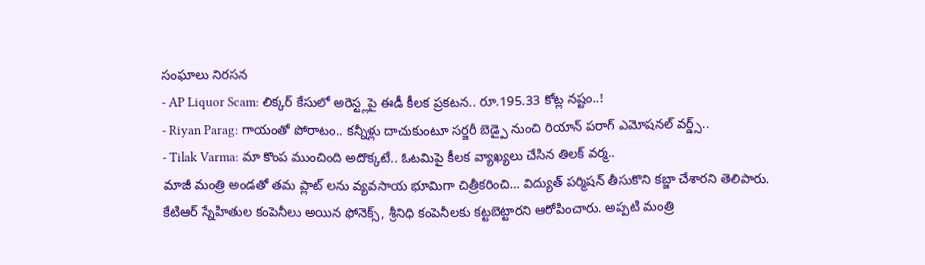సంఘాలు నిరసన
- AP Liquor Scam: లిక్కర్ కేసులో అరెస్ట్లపై ఈడీ కీలక ప్రకటన.. రూ.195.33 కోట్ల నష్టం..!
- Riyan Parag: గాయంతో పోరాటం.. కన్నీళ్లు దాచుకుంటూ సర్జరీ బెడ్పై నుంచి రియాన్ పరాగ్ ఎమోషనల్ వర్డ్స్..
- Tilak Varma: మా కొంప ముంచింది అదొక్కటే.. ఓటమిపై కీలక వ్యాఖ్యలు చేసిన తిలక్ వర్మ..
మాజీ మంత్రి అండతో తమ ప్లాట్ లను వ్యవసాయ భూమిగా చిత్రీకరించి… విద్యుత్ పర్మిషన్ తీసుకొని కబ్జా చేశారని తెలిపారు. కేటిఆర్ స్నేహితుల కంపెనీలు అయిన ఫోనెక్స్, శ్రీనిధి కంపెనీలకు కట్టబెట్టారని ఆరోపించారు. అప్పటి మంత్రి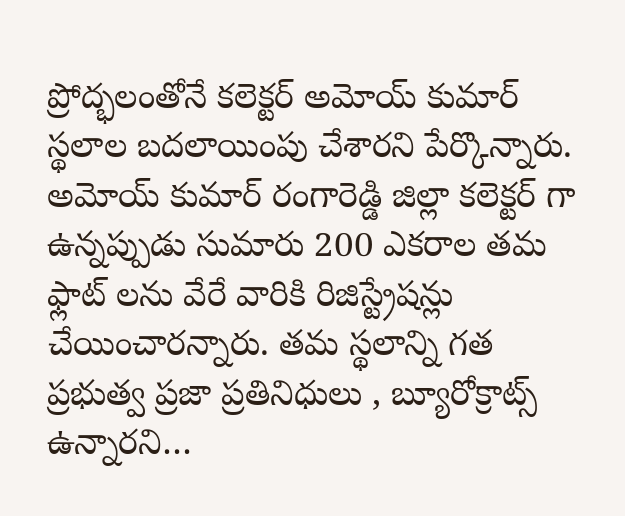ప్రోద్భలంతోనే కలెక్టర్ అమోయ్ కుమార్ స్థలాల బదలాయింపు చేశారని పేర్కొన్నారు. అమోయ్ కుమార్ రంగారెడ్డి జిల్లా కలెక్టర్ గా ఉన్నప్పుడు సుమారు 200 ఎకరాల తమ ఫ్లాట్ లను వేరే వారికి రిజిస్ట్రేషన్లు చేయించారన్నారు. తమ స్థలాన్ని గత ప్రభుత్వ ప్రజా ప్రతినిధులు , బ్యూరోక్రాట్స్ ఉన్నారని…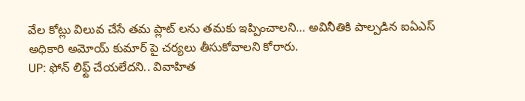వేల కోట్లు విలువ చేసే తమ ప్లాట్ లను తమకు ఇప్పించాలని… అవినీతికి పాల్పడిన ఐఏఎస్ అధికారి అమోయ్ కుమార్ పై చర్యలు తీసుకోవాలని కోరారు.
UP: ఫోన్ లిఫ్ట్ చేయలేదని.. వివాహిత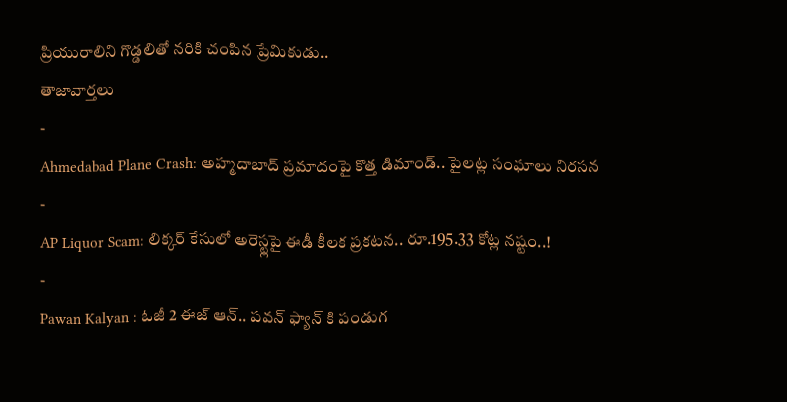ప్రియురాలిని గొడ్డలితో నరికి చంపిన ప్రేమికుడు..
తాజావార్తలు
-
Ahmedabad Plane Crash: అహ్మదాబాద్ ప్రమాదంపై కొత్త డిమాండ్.. పైలట్ల సంఘాలు నిరసన
-
AP Liquor Scam: లిక్కర్ కేసులో అరెస్ట్లపై ఈడీ కీలక ప్రకటన.. రూ.195.33 కోట్ల నష్టం..!
-
Pawan Kalyan : ఓజీ 2 ఈజ్ ఆన్.. పవన్ ఫ్యాన్ కి పండుగ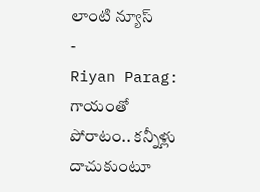లాంటి న్యూస్
-
Riyan Parag: గాయంతో పోరాటం.. కన్నీళ్లు దాచుకుంటూ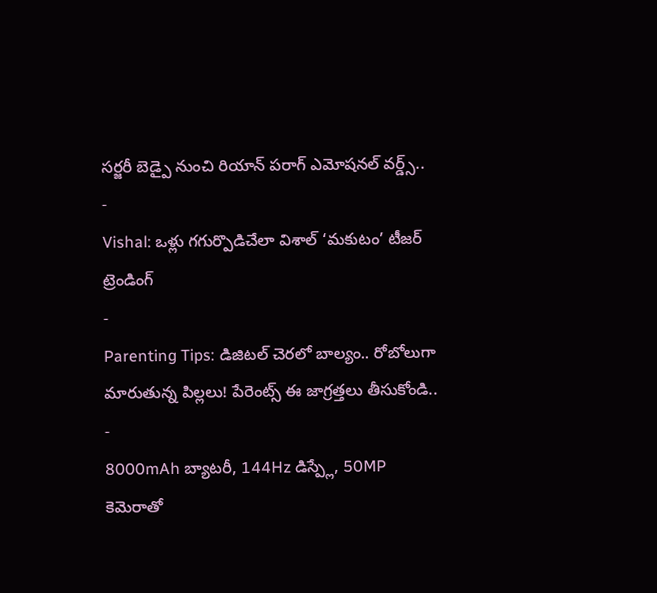సర్జరీ బెడ్పై నుంచి రియాన్ పరాగ్ ఎమోషనల్ వర్డ్స్..
-
Vishal: ఒళ్లు గగుర్పొడిచేలా విశాల్ ‘మకుటం’ టీజర్
ట్రెండింగ్
-
Parenting Tips: డిజిటల్ చెరలో బాల్యం.. రోబోలుగా మారుతున్న పిల్లలు! పేరెంట్స్ ఈ జాగ్రత్తలు తీసుకోండి..
-
8000mAh బ్యాటరీ, 144Hz డిస్ప్లే, 50MP కెమెరాతో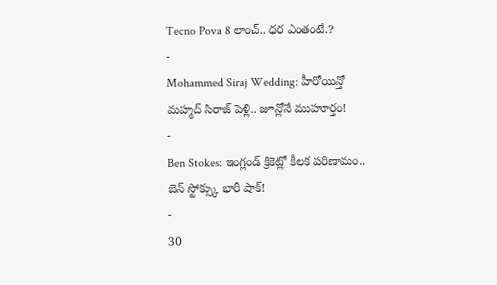Tecno Pova 8 లాంచ్.. ధర ఎంతంటే.?
-
Mohammed Siraj Wedding: హీరోయిన్తో మహ్మద్ సిరాజ్ పెళ్లి.. జూన్లోనే ముహూర్తం!
-
Ben Stokes: ఇంగ్లండ్ క్రికెట్లో కీలక పరిణామం.. బెన్ స్టోక్స్కు భారీ షాక్!
-
30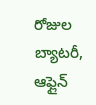రోజుల బ్యాటరీ, ఆఫ్లైన్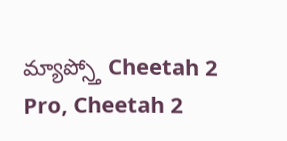మ్యాప్స్తో Cheetah 2 Pro, Cheetah 2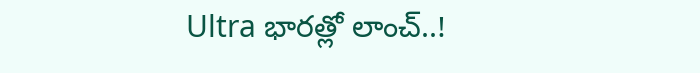Ultra భారత్లో లాంచ్..!